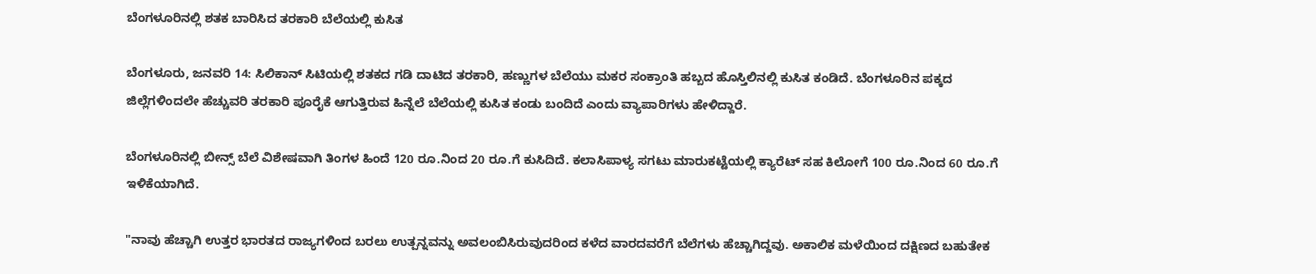ಬೆಂಗಳೂರಿನಲ್ಲಿ ಶತಕ ಬಾರಿಸಿದ ತರಕಾರಿ ಬೆಲೆಯಲ್ಲಿ ಕುಸಿತ

ಬೆಂಗಳೂರು, ಜನವರಿ 14: ಸಿಲಿಕಾನ್ ಸಿಟಿಯಲ್ಲಿ ಶತಕದ ಗಡಿ ದಾಟಿದ ತರಕಾರಿ, ಹಣ್ಣುಗಳ ಬೆಲೆಯು ಮಕರ ಸಂಕ್ರಾಂತಿ ಹಬ್ಬದ ಹೊಸ್ತಿಲಿನಲ್ಲಿ ಕುಸಿತ ಕಂಡಿದೆ. ಬೆಂಗಳೂರಿನ ಪಕ್ಕದ ಜಿಲ್ಲೆಗಳಿಂದಲೇ ಹೆಚ್ಚುವರಿ ತರಕಾರಿ ಪೂರೈಕೆ ಆಗುತ್ತಿರುವ ಹಿನ್ನೆಲೆ ಬೆಲೆಯಲ್ಲಿ ಕುಸಿತ ಕಂಡು ಬಂದಿದೆ ಎಂದು ವ್ಯಾಪಾರಿಗಳು ಹೇಳಿದ್ದಾರೆ.

ಬೆಂಗಳೂರಿನಲ್ಲಿ ಬೀನ್ಸ್ ಬೆಲೆ ವಿಶೇಷವಾಗಿ ತಿಂಗಳ ಹಿಂದೆ 120 ರೂ.ನಿಂದ 20 ರೂ.ಗೆ ಕುಸಿದಿದೆ. ಕಲಾಸಿಪಾಳ್ಯ ಸಗಟು ಮಾರುಕಟ್ಟೆಯಲ್ಲಿ ಕ್ಯಾರೆಟ್ ಸಹ ಕಿಲೋಗೆ 100 ರೂ.ನಿಂದ 60 ರೂ.ಗೆ ಇಳಿಕೆಯಾಗಿದೆ.

"ನಾವು ಹೆಚ್ಚಾಗಿ ಉತ್ತರ ಭಾರತದ ರಾಜ್ಯಗಳಿಂದ ಬರಲು ಉತ್ಪನ್ನವನ್ನು ಅವಲಂಬಿಸಿರುವುದರಿಂದ ಕಳೆದ ವಾರದವರೆಗೆ ಬೆಲೆಗಳು ಹೆಚ್ಚಾಗಿದ್ದವು. ಅಕಾಲಿಕ ಮಳೆಯಿಂದ ದಕ್ಷಿಣದ ಬಹುತೇಕ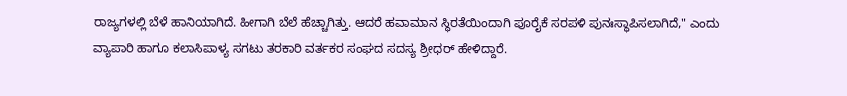ರಾಜ್ಯಗಳಲ್ಲಿ ಬೆಳೆ ಹಾನಿಯಾಗಿದೆ. ಹೀಗಾಗಿ ಬೆಲೆ ಹೆಚ್ಚಾಗಿತ್ತು. ಆದರೆ ಹವಾಮಾನ ಸ್ಥಿರತೆಯಿಂದಾಗಿ ಪೂರೈಕೆ ಸರಪಳಿ ಪುನಃಸ್ಥಾಪಿಸಲಾಗಿದೆ," ಎಂದು ವ್ಯಾಪಾರಿ ಹಾಗೂ ಕಲಾಸಿಪಾಳ್ಯ ಸಗಟು ತರಕಾರಿ ವರ್ತಕರ ಸಂಘದ ಸದಸ್ಯ ಶ್ರೀಧರ್ ಹೇಳಿದ್ದಾರೆ.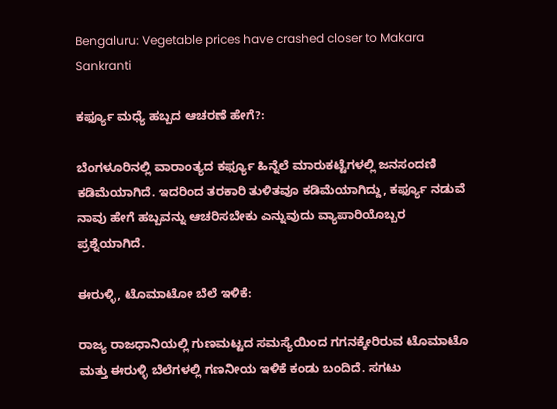Bengaluru: Vegetable prices have crashed closer to Makara Sankranti

ಕರ್ಫ್ಯೂ ಮಧ್ಯೆ ಹಬ್ಬದ ಆಚರಣೆ ಹೇಗೆ?:

ಬೆಂಗಳೂರಿನಲ್ಲಿ ವಾರಾಂತ್ಯದ ಕರ್ಫ್ಯೂ ಹಿನ್ನೆಲೆ ಮಾರುಕಟ್ಟೆಗಳಲ್ಲಿ ಜನಸಂದಣಿ ಕಡಿಮೆಯಾಗಿದೆ. ಇದರಿಂದ ತರಕಾರಿ ತುಳಿತವೂ ಕಡಿಮೆಯಾಗಿದ್ದು, ಕರ್ಫ್ಯೂ ನಡುವೆ ನಾವು ಹೇಗೆ ಹಬ್ಬವನ್ನು ಆಚರಿಸಬೇಕು ಎನ್ನುವುದು ವ್ಯಾಪಾರಿಯೊಬ್ಬರ ಪ್ರಶ್ನೆಯಾಗಿದೆ.

ಈರುಳ್ಳಿ, ಟೊಮಾಟೋ ಬೆಲೆ ಇಳಿಕೆ:

ರಾಜ್ಯ ರಾಜಧಾನಿಯಲ್ಲಿ ಗುಣಮಟ್ಟದ ಸಮಸ್ಯೆಯಿಂದ ಗಗನಕ್ಕೇರಿರುವ ಟೊಮಾಟೊ ಮತ್ತು ಈರುಳ್ಳಿ ಬೆಲೆಗಳಲ್ಲಿ ಗಣನೀಯ ಇಳಿಕೆ ಕಂಡು ಬಂದಿದೆ. ಸಗಟು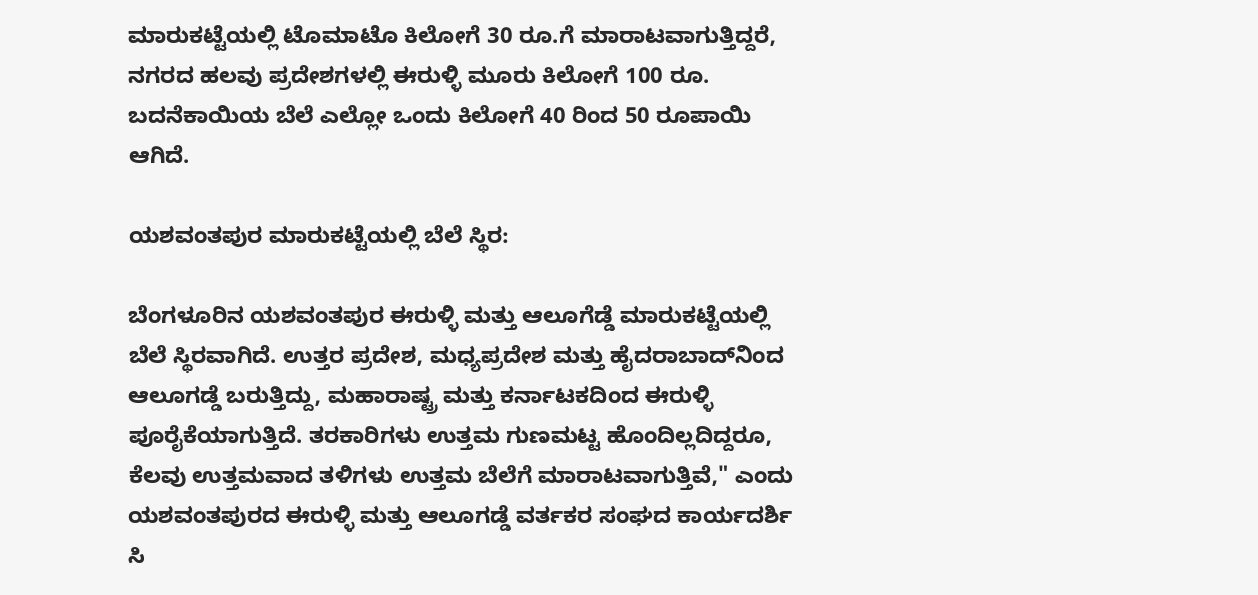ಮಾರುಕಟ್ಟೆಯಲ್ಲಿ ಟೊಮಾಟೊ ಕಿಲೋಗೆ 30 ರೂ.ಗೆ ಮಾರಾಟವಾಗುತ್ತಿದ್ದರೆ, ನಗರದ ಹಲವು ಪ್ರದೇಶಗಳಲ್ಲಿ ಈರುಳ್ಳಿ ಮೂರು ಕಿಲೋಗೆ 100 ರೂ. ಬದನೆಕಾಯಿಯ ಬೆಲೆ ಎಲ್ಲೋ ಒಂದು ಕಿಲೋಗೆ 40 ರಿಂದ 50 ರೂಪಾಯಿ ಆಗಿದೆ.

ಯಶವಂತಪುರ ಮಾರುಕಟ್ಟೆಯಲ್ಲಿ ಬೆಲೆ ಸ್ಥಿರ:

ಬೆಂಗಳೂರಿನ ಯಶವಂತಪುರ ಈರುಳ್ಳಿ ಮತ್ತು ಆಲೂಗೆಡ್ಡೆ ಮಾರುಕಟ್ಟೆಯಲ್ಲಿ ಬೆಲೆ ಸ್ಥಿರವಾಗಿದೆ. ಉತ್ತರ ಪ್ರದೇಶ, ಮಧ್ಯಪ್ರದೇಶ ಮತ್ತು ಹೈದರಾಬಾದ್‌ನಿಂದ ಆಲೂಗಡ್ಡೆ ಬರುತ್ತಿದ್ದು, ಮಹಾರಾಷ್ಟ್ರ ಮತ್ತು ಕರ್ನಾಟಕದಿಂದ ಈರುಳ್ಳಿ ಪೂರೈಕೆಯಾಗುತ್ತಿದೆ. ತರಕಾರಿಗಳು ಉತ್ತಮ ಗುಣಮಟ್ಟ ಹೊಂದಿಲ್ಲದಿದ್ದರೂ, ಕೆಲವು ಉತ್ತಮವಾದ ತಳಿಗಳು ಉತ್ತಮ ಬೆಲೆಗೆ ಮಾರಾಟವಾಗುತ್ತಿವೆ," ಎಂದು ಯಶವಂತಪುರದ ಈರುಳ್ಳಿ ಮತ್ತು ಆಲೂಗಡ್ಡೆ ವರ್ತಕರ ಸಂಘದ ಕಾರ್ಯದರ್ಶಿ ಸಿ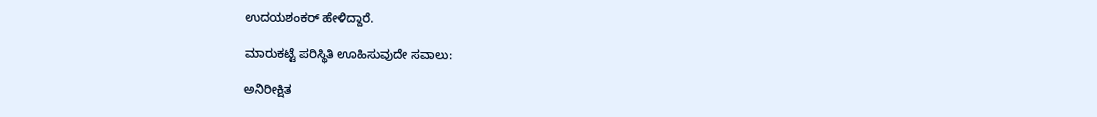ಉದಯಶಂಕರ್ ಹೇಳಿದ್ದಾರೆ.

ಮಾರುಕಟ್ಟೆ ಪರಿಸ್ಥಿತಿ ಊಹಿಸುವುದೇ ಸವಾಲು:

ಅನಿರೀಕ್ಷಿತ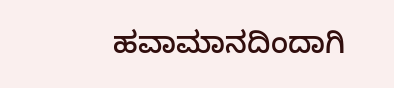ಹವಾಮಾನದಿಂದಾಗಿ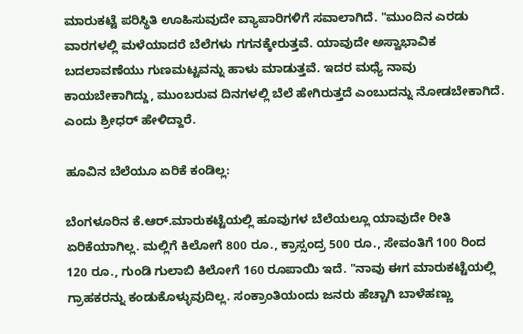ಮಾರುಕಟ್ಟೆ ಪರಿಸ್ಥಿತಿ ಊಹಿಸುವುದೇ ವ್ಯಾಪಾರಿಗಳಿಗೆ ಸವಾಲಾಗಿದೆ. "ಮುಂದಿನ ಎರಡು ವಾರಗಳಲ್ಲಿ ಮಳೆಯಾದರೆ ಬೆಲೆಗಳು ಗಗನಕ್ಕೇರುತ್ತವೆ. ಯಾವುದೇ ಅಸ್ವಾಭಾವಿಕ ಬದಲಾವಣೆಯು ಗುಣಮಟ್ಟವನ್ನು ಹಾಳು ಮಾಡುತ್ತವೆ. ಇದರ ಮಧ್ಯೆ ನಾವು ಕಾಯಬೇಕಾಗಿದ್ದು, ಮುಂಬರುವ ದಿನಗಳಲ್ಲಿ ಬೆಲೆ ಹೇಗಿರುತ್ತದೆ ಎಂಬುದನ್ನು ನೋಡಬೇಕಾಗಿದೆ. ಎಂದು ಶ್ರೀಧರ್ ಹೇಳಿದ್ದಾರೆ.

ಹೂವಿನ ಬೆಲೆಯೂ ಏರಿಕೆ ಕಂಡಿಲ್ಲ:

ಬೆಂಗಳೂರಿನ ಕೆ.ಆರ್.ಮಾರುಕಟ್ಟೆಯಲ್ಲಿ ಹೂವುಗಳ ಬೆಲೆಯಲ್ಲೂ ಯಾವುದೇ ರೀತಿ ಏರಿಕೆಯಾಗಿಲ್ಲ. ಮಲ್ಲಿಗೆ ಕಿಲೋಗೆ 800 ರೂ., ಕ್ರಾಸ್ಸಂದ್ರ 500 ರೂ., ಸೇವಂತಿಗೆ 100 ರಿಂದ 120 ರೂ., ಗುಂಡಿ ಗುಲಾಬಿ ಕಿಲೋಗೆ 160 ರೂಪಾಯಿ ಇದೆ. "ನಾವು ಈಗ ಮಾರುಕಟ್ಟೆಯಲ್ಲಿ ಗ್ರಾಹಕರನ್ನು ಕಂಡುಕೊಳ್ಳುವುದಿಲ್ಲ. ಸಂಕ್ರಾಂತಿಯಂದು ಜನರು ಹೆಚ್ಚಾಗಿ ಬಾಳೆಹಣ್ಣು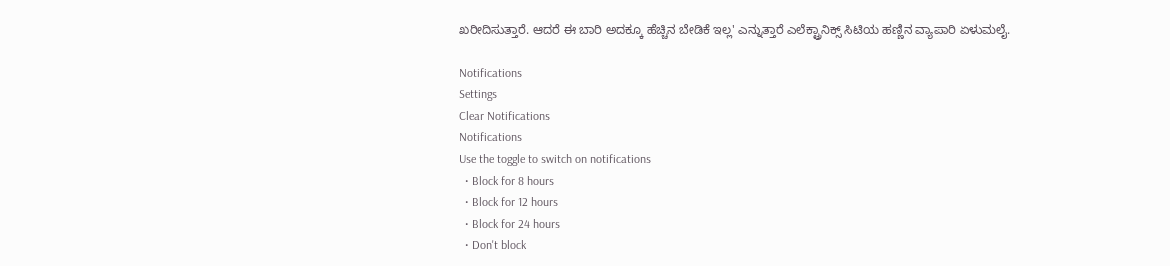ಖರೀದಿಸುತ್ತಾರೆ. ಆದರೆ ಈ ಬಾರಿ ಅದಕ್ಕೂ ಹೆಚ್ಚಿನ ಬೇಡಿಕೆ ಇಲ್ಲ' ಎನ್ನುತ್ತಾರೆ ಎಲೆಕ್ಟ್ರಾನಿಕ್ಸ್ ಸಿಟಿಯ ಹಣ್ಣಿನ ವ್ಯಾಪಾರಿ ಏಳುಮಲೈ.

Notifications
Settings
Clear Notifications
Notifications
Use the toggle to switch on notifications
  • Block for 8 hours
  • Block for 12 hours
  • Block for 24 hours
  • Don't block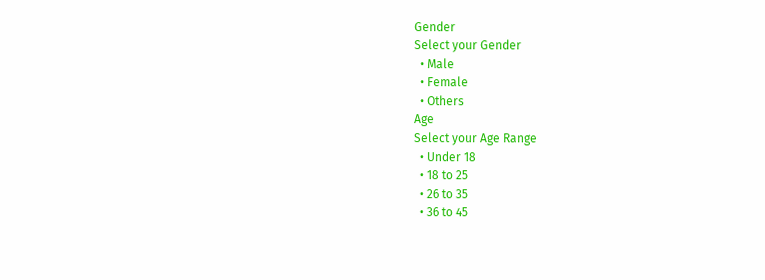Gender
Select your Gender
  • Male
  • Female
  • Others
Age
Select your Age Range
  • Under 18
  • 18 to 25
  • 26 to 35
  • 36 to 45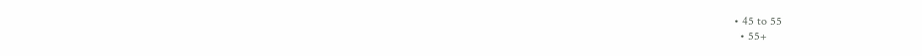• 45 to 55
  • 55+